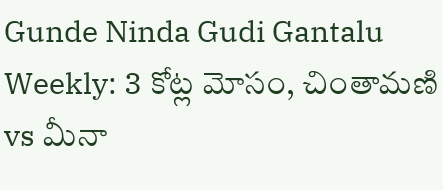Gunde Ninda Gudi Gantalu Weekly: 3 కోట్ల మోసం, చింతామణి vs మీనా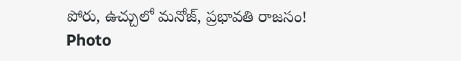పోరు, ఉచ్చులో మనోజ్, ప్రభావతి రాజసం!
Photo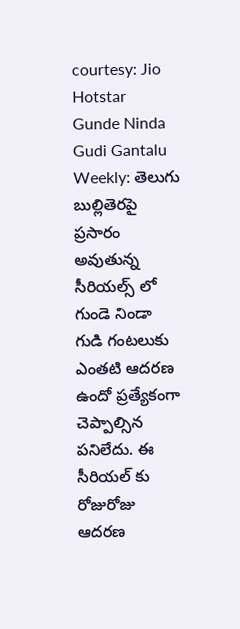courtesy: Jio Hotstar
Gunde Ninda Gudi Gantalu Weekly: తెలుగు బుల్లితెరపై ప్రసారం అవుతున్న సీరియల్స్ లో గుండె నిండా గుడి గంటలుకు ఎంతటి ఆదరణ ఉందో ప్రత్యేకంగా చెప్పాల్సిన పనిలేదు. ఈ సీరియల్ కు రోజురోజు ఆదరణ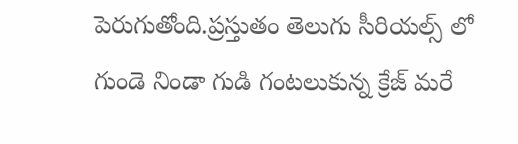పెరుగుతోంది.ప్రస్తుతం తెలుగు సీరియల్స్ లో గుండె నిండా గుడి గంటలుకున్న క్రేజ్ మరే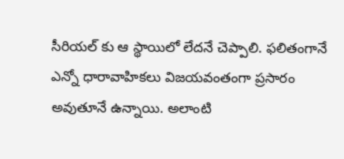సీరియల్ కు ఆ స్థాయిలో లేదనే చెప్పాలి. ఫలితంగానే ఎన్నో ధారావాహికలు విజయవంతంగా ప్రసారం అవుతూనే ఉన్నాయి. అలాంటి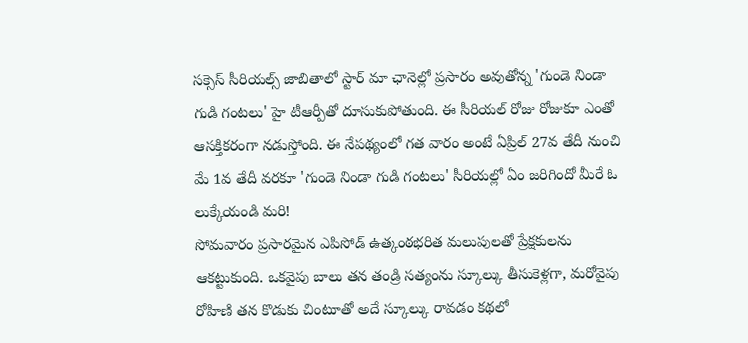సక్సెస్ సీరియల్స్ జాబితాలో స్టార్ మా ఛానెల్లో ప్రసారం అవుతోన్న 'గుండె నిండా గుడి గంటలు' హై టీఆర్పీతో దూసుకుపోతుంది. ఈ సీరియల్ రోజు రోజుకూ ఎంతో ఆసక్తికరంగా నడుస్తోంది. ఈ నేపథ్యంలో గత వారం అంటే ఏప్రిల్ 27వ తేదీ నుంచి మే 1వ తేదీ వరకూ 'గుండె నిండా గుడి గంటలు' సీరియల్లో ఏం జరిగిందో మీరే ఓ లుక్కేయండి మరి!
సోమవారం ప్రసారమైన ఎపిసోడ్ ఉత్కంఠభరిత మలుపులతో ప్రేక్షకులను ఆకట్టుకుంది. ఒకవైపు బాలు తన తండ్రి సత్యంను స్కూల్కు తీసుకెళ్లగా, మరోవైపు రోహిణి తన కొడుకు చింటూతో అదే స్కూల్కు రావడం కథలో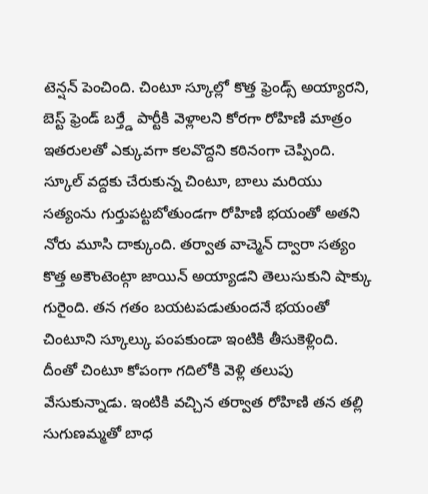టెన్షన్ పెంచింది. చింటూ స్కూల్లో కొత్త ఫ్రెండ్స్ అయ్యారని, బెస్ట్ ఫ్రెండ్ బర్త్డే పార్టీకి వెళ్లాలని కోరగా రోహిణి మాత్రం ఇతరులతో ఎక్కువగా కలవొద్దని కఠినంగా చెప్పింది. స్కూల్ వద్దకు చేరుకున్న చింటూ, బాలు మరియు సత్యంను గుర్తుపట్టబోతుండగా రోహిణి భయంతో అతని నోరు మూసి దాక్కుంది. తర్వాత వాచ్మెన్ ద్వారా సత్యం కొత్త అకౌంటెంట్గా జాయిన్ అయ్యాడని తెలుసుకుని షాక్కు గురైంది. తన గతం బయటపడుతుందనే భయంతో చింటూని స్కూల్కు పంపకుండా ఇంటికి తీసుకెళ్లింది. దీంతో చింటూ కోపంగా గదిలోకి వెళ్లి తలుపు వేసుకున్నాడు. ఇంటికి వచ్చిన తర్వాత రోహిణి తన తల్లి సుగుణమ్మతో బాధ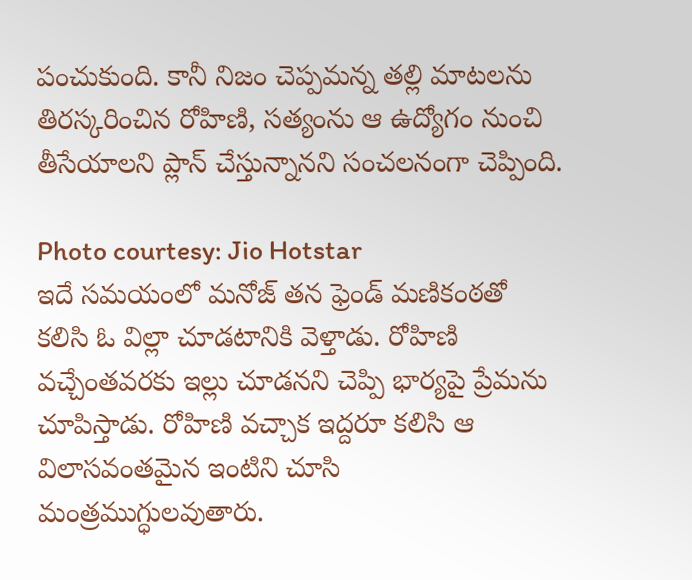పంచుకుంది. కానీ నిజం చెప్పమన్న తల్లి మాటలను తిరస్కరించిన రోహిణి, సత్యంను ఆ ఉద్యోగం నుంచి తీసేయాలని ప్లాన్ చేస్తున్నానని సంచలనంగా చెప్పింది.

Photo courtesy: Jio Hotstar
ఇదే సమయంలో మనోజ్ తన ఫ్రెండ్ మణికంఠతో కలిసి ఓ విల్లా చూడటానికి వెళ్తాడు. రోహిణి వచ్చేంతవరకు ఇల్లు చూడనని చెప్పి భార్యపై ప్రేమను చూపిస్తాడు. రోహిణి వచ్చాక ఇద్దరూ కలిసి ఆ విలాసవంతమైన ఇంటిని చూసి మంత్రముగ్ధులవుతారు.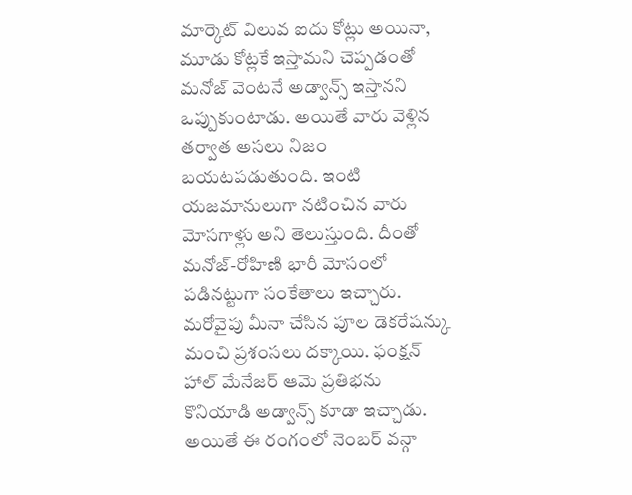మార్కెట్ విలువ ఐదు కోట్లు అయినా, మూడు కోట్లకే ఇస్తామని చెప్పడంతో మనోజ్ వెంటనే అడ్వాన్స్ ఇస్తానని ఒప్పుకుంటాడు. అయితే వారు వెళ్లిన తర్వాత అసలు నిజం బయటపడుతుంది. ఇంటి యజమానులుగా నటించిన వారు మోసగాళ్లు అని తెలుస్తుంది. దీంతో మనోజ్-రోహిణి భారీ మోసంలో పడినట్టుగా సంకేతాలు ఇచ్చారు. మరోవైపు మీనా చేసిన పూల డెకరేషన్కు మంచి ప్రశంసలు దక్కాయి. ఫంక్షన్ హాల్ మేనేజర్ ఆమె ప్రతిభను కొనియాడి అడ్వాన్స్ కూడా ఇచ్చాడు. అయితే ఈ రంగంలో నెంబర్ వన్గా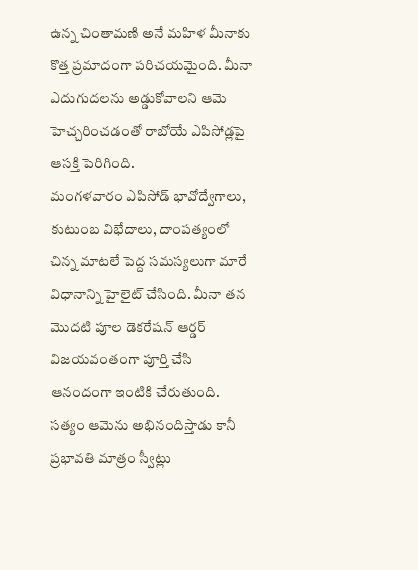ఉన్న చింతామణి అనే మహిళ మీనాకు కొత్త ప్రమాదంగా పరిచయమైంది. మీనా ఎదుగుదలను అడ్డుకోవాలని ఆమె హెచ్చరించడంతో రాబోయే ఎపిసోడ్లపై ఆసక్తి పెరిగింది.
మంగళవారం ఎపిసోడ్ భావోద్వేగాలు, కుటుంబ విభేదాలు, దాంపత్యంలో చిన్న మాటలే పెద్ద సమస్యలుగా మారే విధానాన్ని హైలైట్ చేసింది. మీనా తన మొదటి పూల డెకరేషన్ ఆర్డర్ విజయవంతంగా పూర్తి చేసి ఆనందంగా ఇంటికి చేరుతుంది. సత్యం ఆమెను అభినందిస్తాడు కానీ ప్రభావతి మాత్రం స్వీట్లు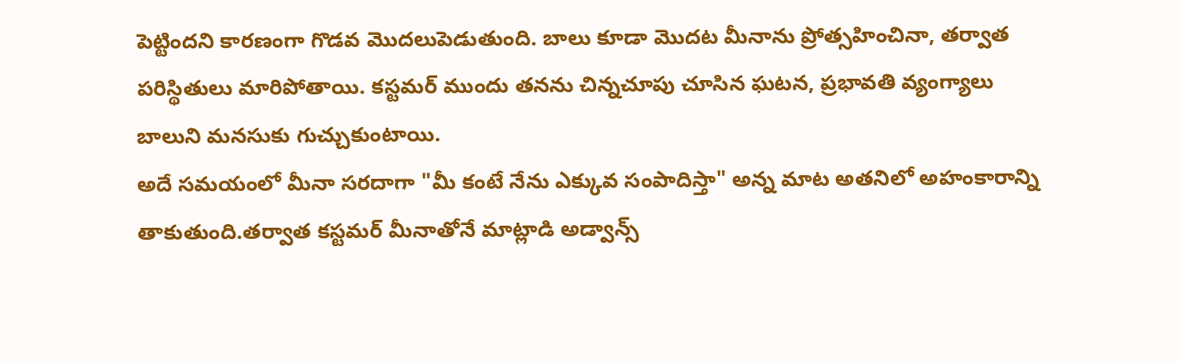పెట్టిందని కారణంగా గొడవ మొదలుపెడుతుంది. బాలు కూడా మొదట మీనాను ప్రోత్సహించినా, తర్వాత పరిస్థితులు మారిపోతాయి. కస్టమర్ ముందు తనను చిన్నచూపు చూసిన ఘటన, ప్రభావతి వ్యంగ్యాలు బాలుని మనసుకు గుచ్చుకుంటాయి.
అదే సమయంలో మీనా సరదాగా "మీ కంటే నేను ఎక్కువ సంపాదిస్తా" అన్న మాట అతనిలో అహంకారాన్ని తాకుతుంది.తర్వాత కస్టమర్ మీనాతోనే మాట్లాడి అడ్వాన్స్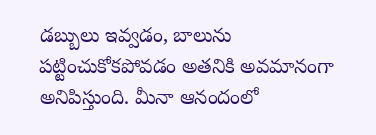డబ్బులు ఇవ్వడం, బాలును పట్టించుకోకపోవడం అతనికి అవమానంగా అనిపిస్తుంది. మీనా ఆనందంలో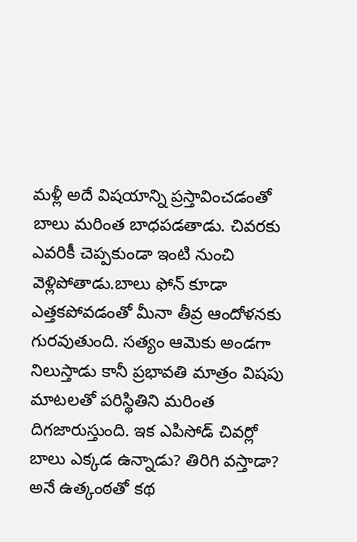మళ్లీ అదే విషయాన్ని ప్రస్తావించడంతో బాలు మరింత బాధపడతాడు. చివరకు ఎవరికీ చెప్పకుండా ఇంటి నుంచి వెళ్లిపోతాడు.బాలు ఫోన్ కూడా ఎత్తకపోవడంతో మీనా తీవ్ర ఆందోళనకు గురవుతుంది. సత్యం ఆమెకు అండగా నిలుస్తాడు కానీ ప్రభావతి మాత్రం విషపు మాటలతో పరిస్థితిని మరింత దిగజారుస్తుంది. ఇక ఎపిసోడ్ చివర్లో బాలు ఎక్కడ ఉన్నాడు? తిరిగి వస్తాడా? అనే ఉత్కంఠతో కథ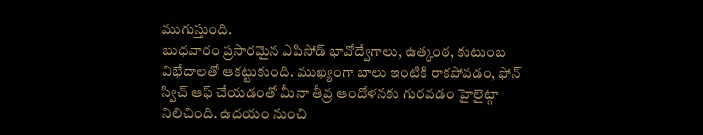ముగుస్తుంది.
బుధవారం ప్రసారమైన ఎపిసోడ్ భావోద్వేగాలు, ఉత్కంఠ, కుటుంబ విభేదాలతో ఆకట్టుకుంది. ముఖ్యంగా బాలు ఇంటికి రాకపోవడం, ఫోన్ స్విచ్ ఆఫ్ చేయడంతో మీనా తీవ్ర ఆందోళనకు గురవడం హైలైట్గా నిలిచింది. ఉదయం నుంచి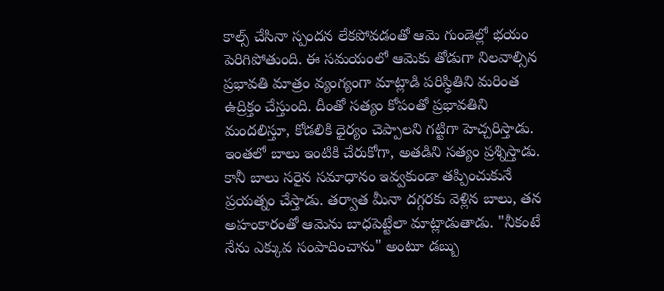కాల్స్ చేసినా స్పందన లేకపోవడంతో ఆమె గుండెల్లో భయం పెరిగిపోతుంది. ఈ సమయంలో ఆమెకు తోడుగా నిలవాల్సిన ప్రభావతి మాత్రం వ్యంగ్యంగా మాట్లాడి పరిస్థితిని మరింత ఉద్రిక్తం చేస్తుంది. దీంతో సత్యం కోపంతో ప్రభావతిని మందలిస్తూ, కోడలికి ధైర్యం చెప్పాలని గట్టిగా హెచ్చరిస్తాడు. ఇంతలో బాలు ఇంటికి చేరుకోగా, అతడిని సత్యం ప్రశ్నిస్తాడు. కానీ బాలు సరైన సమాధానం ఇవ్వకుండా తప్పించుకునే ప్రయత్నం చేస్తాడు. తర్వాత మీనా దగ్గరకు వెళ్లిన బాలు, తన అహంకారంతో ఆమెను బాధపెట్టేలా మాట్లాడుతాడు. "నీకంటే నేను ఎక్కువ సంపాదించాను" అంటూ డబ్బు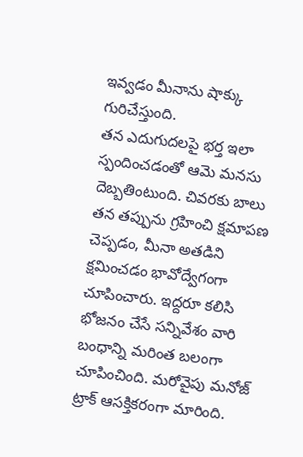ఇవ్వడం మీనాను షాక్కు గురిచేస్తుంది.
తన ఎదుగుదలపై భర్త ఇలా స్పందించడంతో ఆమె మనసు దెబ్బతింటుంది. చివరకు బాలు తన తప్పును గ్రహించి క్షమాపణ చెప్పడం, మీనా అతడిని క్షమించడం భావోద్వేగంగా చూపించారు. ఇద్దరూ కలిసి భోజనం చేసే సన్నివేశం వారి బంధాన్ని మరింత బలంగా చూపించింది. మరోవైపు మనోజ్ ట్రాక్ ఆసక్తికరంగా మారింది.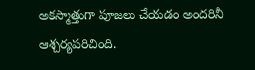అకస్మాత్తుగా పూజలు చేయడం అందరినీ ఆశ్చర్యపరిచింది.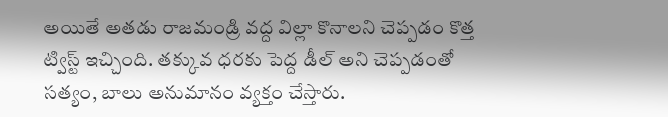అయితే అతడు రాజమండ్రి వద్ద విల్లా కొనాలని చెప్పడం కొత్త ట్విస్ట్ ఇచ్చింది. తక్కువ ధరకు పెద్ద డీల్ అని చెప్పడంతో సత్యం, బాలు అనుమానం వ్యక్తం చేస్తారు.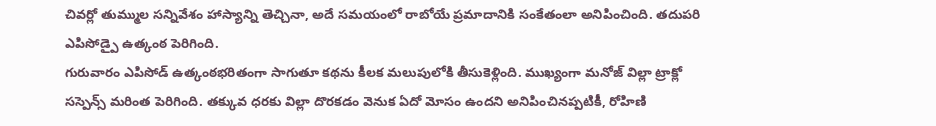చివర్లో తుమ్ముల సన్నివేశం హాస్యాన్ని తెచ్చినా, అదే సమయంలో రాబోయే ప్రమాదానికి సంకేతంలా అనిపించింది. తదుపరి ఎపిసోడ్పై ఉత్కంఠ పెరిగింది.
గురువారం ఎపిసోడ్ ఉత్కంఠభరితంగా సాగుతూ కథను కీలక మలుపులోకి తీసుకెళ్లింది. ముఖ్యంగా మనోజ్ విల్లా ట్రాక్లో సస్పెన్స్ మరింత పెరిగింది. తక్కువ ధరకు విల్లా దొరకడం వెనుక ఏదో మోసం ఉందని అనిపించినప్పటికీ, రోహిణి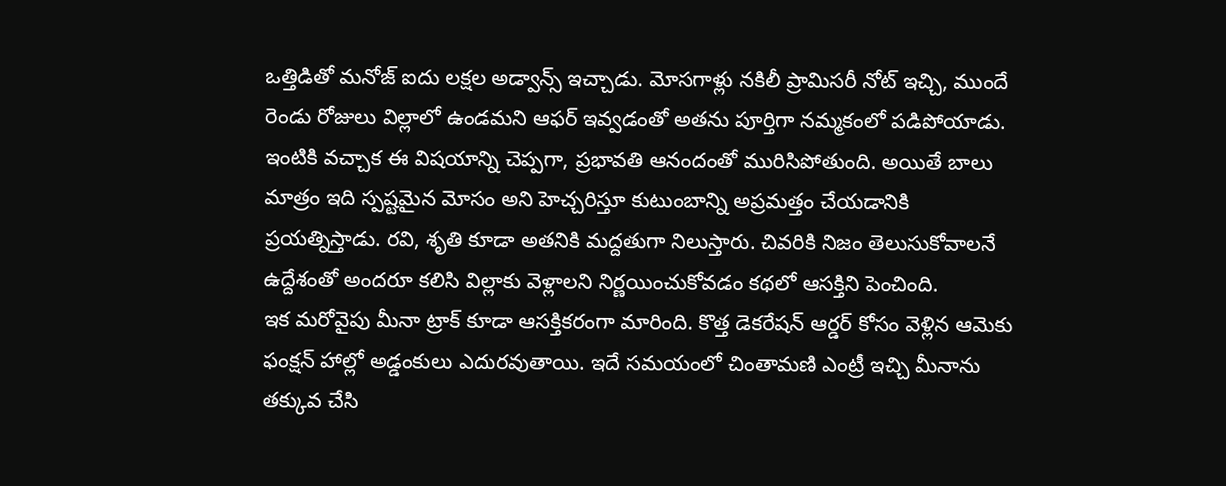ఒత్తిడితో మనోజ్ ఐదు లక్షల అడ్వాన్స్ ఇచ్చాడు. మోసగాళ్లు నకిలీ ప్రామిసరీ నోట్ ఇచ్చి, ముందే రెండు రోజులు విల్లాలో ఉండమని ఆఫర్ ఇవ్వడంతో అతను పూర్తిగా నమ్మకంలో పడిపోయాడు. ఇంటికి వచ్చాక ఈ విషయాన్ని చెప్పగా, ప్రభావతి ఆనందంతో మురిసిపోతుంది. అయితే బాలు మాత్రం ఇది స్పష్టమైన మోసం అని హెచ్చరిస్తూ కుటుంబాన్ని అప్రమత్తం చేయడానికి ప్రయత్నిస్తాడు. రవి, శృతి కూడా అతనికి మద్దతుగా నిలుస్తారు. చివరికి నిజం తెలుసుకోవాలనే ఉద్దేశంతో అందరూ కలిసి విల్లాకు వెళ్లాలని నిర్ణయించుకోవడం కథలో ఆసక్తిని పెంచింది.
ఇక మరోవైపు మీనా ట్రాక్ కూడా ఆసక్తికరంగా మారింది. కొత్త డెకరేషన్ ఆర్డర్ కోసం వెళ్లిన ఆమెకు ఫంక్షన్ హాల్లో అడ్డంకులు ఎదురవుతాయి. ఇదే సమయంలో చింతామణి ఎంట్రీ ఇచ్చి మీనాను తక్కువ చేసి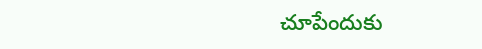చూపేందుకు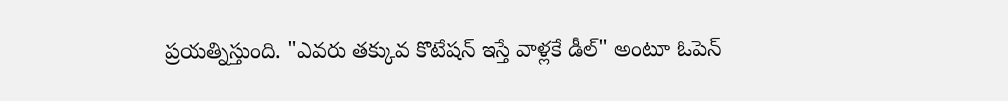ప్రయత్నిస్తుంది. "ఎవరు తక్కువ కొటేషన్ ఇస్తే వాళ్లకే డీల్" అంటూ ఓపెన్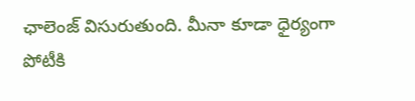ఛాలెంజ్ విసురుతుంది. మీనా కూడా ధైర్యంగా పోటీకి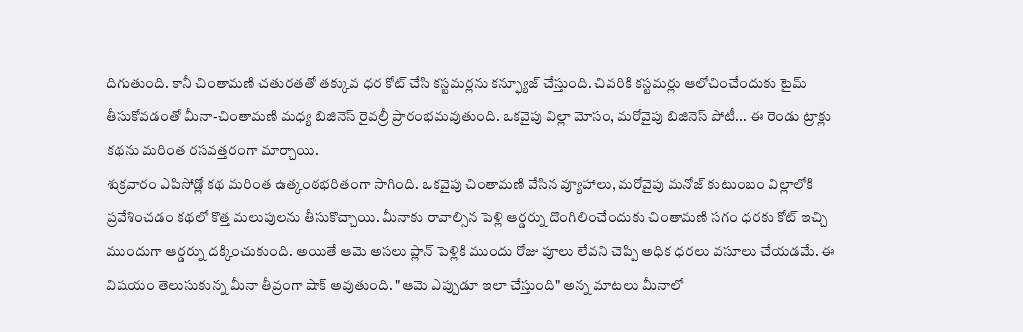దిగుతుంది. కానీ చింతామణి చతురతతో తక్కువ ధర కోట్ చేసి కస్టమర్లను కన్ఫ్యూజ్ చేస్తుంది. చివరికి కస్టమర్లు ఆలోచించేందుకు టైమ్ తీసుకోవడంతో మీనా-చింతామణి మధ్య బిజినెస్ రైవల్రీ ప్రారంభమవుతుంది. ఒకవైపు విల్లా మోసం, మరోవైపు బిజినెస్ పోటీ... ఈ రెండు ట్రాక్లు కథను మరింత రసవత్తరంగా మార్చాయి.
శుక్రవారం ఎపిసోడ్లో కథ మరింత ఉత్కంఠభరితంగా సాగింది. ఒకవైపు చింతామణి వేసిన వ్యూహాలు, మరోవైపు మనోజ్ కుటుంబం విల్లాలోకి ప్రవేశించడం కథలో కొత్త మలుపులను తీసుకొచ్చాయి. మీనాకు రావాల్సిన పెళ్లి ఆర్డర్ను దొంగిలించేందుకు చింతామణి సగం ధరకు కోట్ ఇచ్చి ముందుగా ఆర్డర్ను దక్కించుకుంది. అయితే ఆమె అసలు ప్లాన్ పెళ్లికి ముందు రోజు పూలు లేవని చెప్పి అధిక ధరలు వసూలు చేయడమే. ఈ విషయం తెలుసుకున్న మీనా తీవ్రంగా షాక్ అవుతుంది. "ఆమె ఎప్పుడూ ఇలా చేస్తుంది" అన్న మాటలు మీనాలో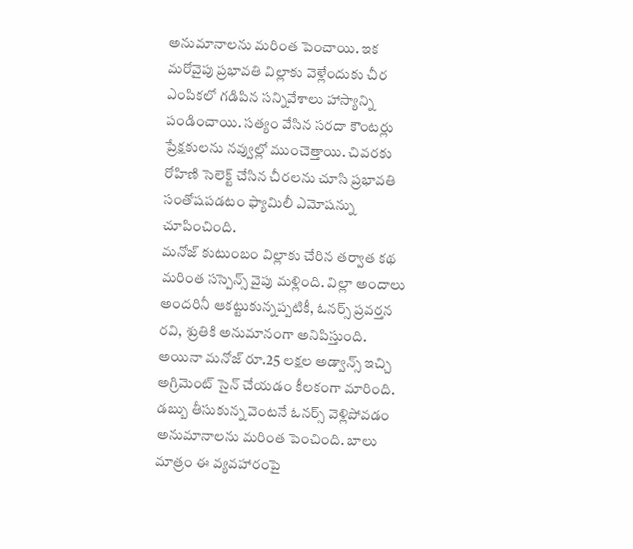అనుమానాలను మరింత పెంచాయి. ఇక మరోవైపు ప్రభావతి విల్లాకు వెళ్లేందుకు చీర ఎంపికలో గడిపిన సన్నివేశాలు హాస్యాన్ని పండించాయి. సత్యం వేసిన సరదా కౌంటర్లు ప్రేక్షకులను నవ్వుల్లో ముంచెత్తాయి. చివరకు రోహిణి సెలెక్ట్ చేసిన చీరలను చూసి ప్రభావతి సంతోషపడటం ఫ్యామిలీ ఎమోషన్ను చూపించింది.
మనోజ్ కుటుంబం విల్లాకు చేరిన తర్వాత కథ మరింత సస్పెన్స్ వైపు మళ్లింది. విల్లా అందాలు అందరినీ ఆకట్టుకున్నప్పటికీ, ఓనర్స్ ప్రవర్తన రవి, శ్రుతికి అనుమానంగా అనిపిస్తుంది. అయినా మనోజ్ రూ.25 లక్షల అడ్వాన్స్ ఇచ్చి అగ్రిమెంట్ సైన్ చేయడం కీలకంగా మారింది. డబ్బు తీసుకున్న వెంటనే ఓనర్స్ వెళ్లిపోవడం అనుమానాలను మరింత పెంచింది. బాలు మాత్రం ఈ వ్యవహారంపై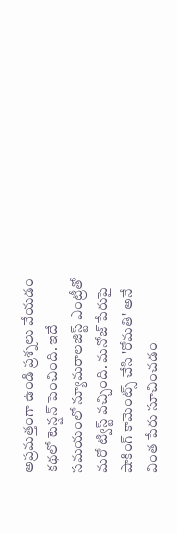అప్రమత్తంగా ఉండి ప్రశ్నలు వేయడం కథలో టెన్షన్ పెంచింది. ఇదే సమయంలో న్యూమరాలజిస్ట్ ఎంట్రీతో మరో ట్విస్ట్ వచ్చింది. మనోజ్ పేరుపై షాకింగ్ కామెంట్స్ చేసి 'రోమతి' అనే వింత పేరు సూచించడం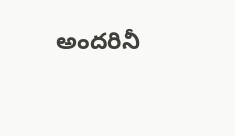అందరినీ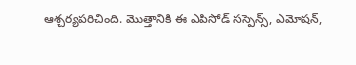ఆశ్చర్యపరిచింది. మొత్తానికి ఈ ఎపిసోడ్ సస్పెన్స్, ఎమోషన్,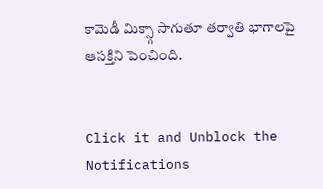కామెడీ మిక్స్గా సాగుతూ తర్వాతి భాగాలపై ఆసక్తిని పెంచింది.


Click it and Unblock the Notifications